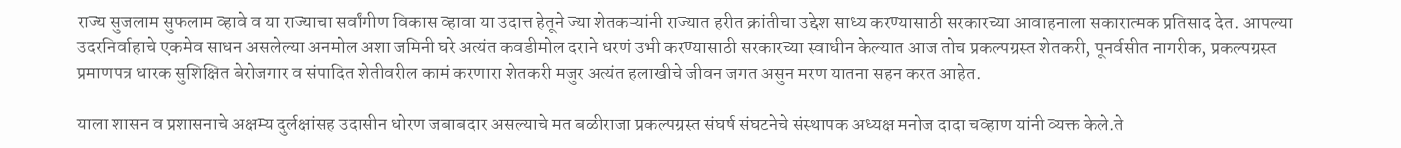राज्य सुजलाम सुफलाम व्हावे व या राज्याचा सर्वांगीण विकास व्हावा या उदात्त हेतूने ज्या शेतकऱ्यांनी राज्यात हरीत क्रांतीचा उद्देश साध्य करण्यासाठी सरकारच्या आवाहनाला सकारात्मक प्रतिसाद देत. आपल्या उदरनिर्वाहाचे एकमेव साधन असलेल्या अनमोल अशा जमिनी घरे अत्यंत कवडीमोल दराने धरणं उभी करण्यासाठी सरकारच्या स्वाधीन केल्यात आज तोच प्रकल्पग्रस्त शेतकरी, पूनर्वसीत नागरीक, प्रकल्पग्रस्त प्रमाणपत्र धारक सुशिक्षित बेरोजगार व संपादित शेतीवरील कामं करणारा शेतकरी मजुर अत्यंत हलाखीचे जीवन जगत असुन मरण यातना सहन करत आहेत.

याला शासन व प्रशासनाचे अक्षम्य दुर्लक्षांसह उदासीन धोरण जबाबदार असल्याचे मत बळीराजा प्रकल्पग्रस्त संघर्ष संघटनेचे संस्थापक अध्यक्ष मनोज दादा चव्हाण यांनी व्यक्त केले.ते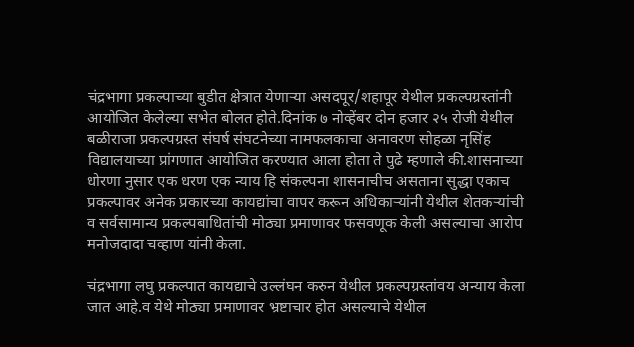चंद्रभागा प्रकल्पाच्या बुडीत क्षेत्रात येणाऱ्या असदपूर/शहापूर येथील प्रकल्पग्रस्तांनी आयोजित केलेल्या सभेत बोलत होते.दिनांक ७ नोव्हेंबर दोन हजार २५ रोजी येथील बळीराजा प्रकल्पग्रस्त संघर्ष संघटनेच्या नामफलकाचा अनावरण सोहळा नृसिंह विद्यालयाच्या प्रांगणात आयोजित करण्यात आला होता ते पुढे म्हणाले की.शासनाच्या धोरणा नुसार एक धरण एक न्याय हि संकल्पना शासनाचीच असताना सुद्धा एकाच प्रकल्पावर अनेक प्रकारच्या कायद्यांचा वापर करून अधिकाऱ्यांनी येथील शेतकऱ्यांची व सर्वसामान्य प्रकल्पबाधितांची मोठ्या प्रमाणावर फसवणूक केली असल्याचा आरोप मनोजदादा चव्हाण यांनी केला.

चंद्रभागा लघु प्रकल्पात कायद्याचे उल्लंघन करुन येथील प्रकल्पग्रस्तांवय अन्याय केला जात आहे.व येथे मोठ्या प्रमाणावर भ्रष्टाचार होत असल्याचे येथील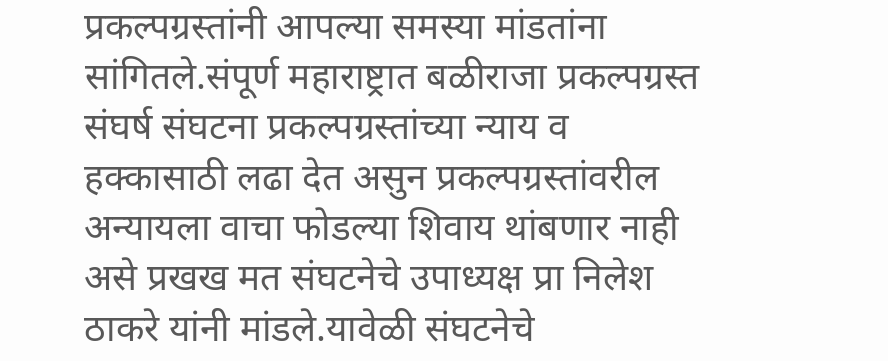प्रकल्पग्रस्तांनी आपल्या समस्या मांडतांना सांगितले.संपूर्ण महाराष्ट्रात बळीराजा प्रकल्पग्रस्त संघर्ष संघटना प्रकल्पग्रस्तांच्या न्याय व हक्कासाठी लढा देत असुन प्रकल्पग्रस्तांवरील अन्यायला वाचा फोडल्या शिवाय थांबणार नाही असे प्रखख मत संघटनेचे उपाध्यक्ष प्रा निलेश ठाकरे यांनी मांडले.यावेळी संघटनेचे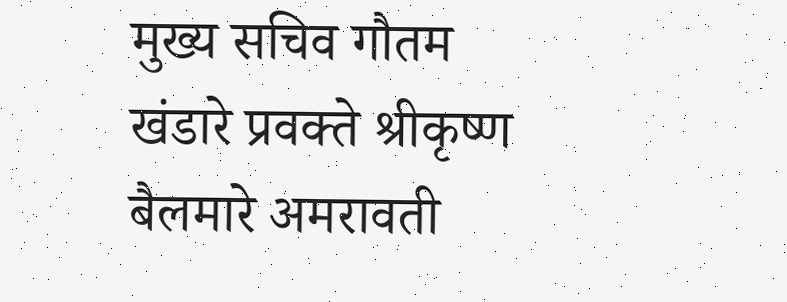मुख्य सचिव गौतम खंडारे प्रवक्ते श्रीकृष्ण बैलमारे अमरावती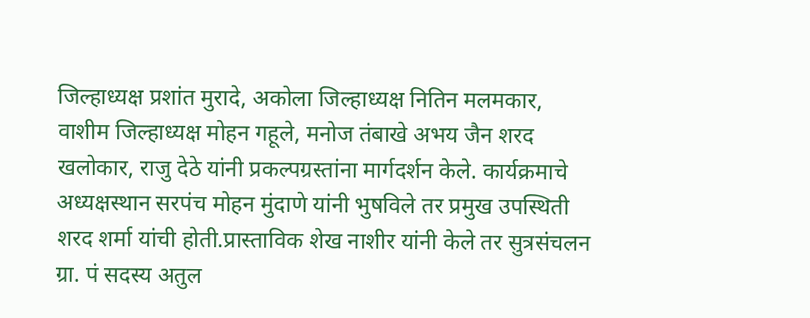जिल्हाध्यक्ष प्रशांत मुरादे, अकोला जिल्हाध्यक्ष नितिन मलमकार, वाशीम जिल्हाध्यक्ष मोहन गहूले, मनोज तंबाखे अभय जैन शरद खलोकार, राजु देठे यांनी प्रकल्पग्रस्तांना मार्गदर्शन केले. कार्यक्रमाचे अध्यक्षस्थान सरपंच मोहन मुंदाणे यांनी भुषविले तर प्रमुख उपस्थिती शरद शर्मा यांची होती.प्रास्ताविक शेख नाशीर यांनी केले तर सुत्रसंचलन ग्रा. पं सदस्य अतुल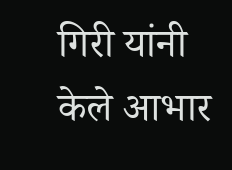गिरी यांनी केले आभार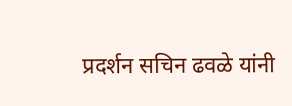प्रदर्शन सचिन ढवळे यांनी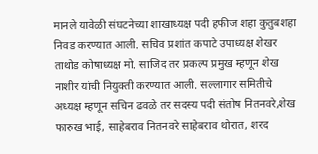मानले यावेळी संघटनेच्या शाखाध्यक्ष पदी हफीज शहा कुतुबशहा निवड करण्यात आली. सचिव प्रशांत कपाटे उपाध्यक्ष शेखर ताथोड कोषाध्यक्ष मो. साजिद तर प्रकल्प प्रमुख म्हणून शेख नाशीर यांची नियुक्ती करण्यात आली. सल्लागार समितीचे अध्यक्ष म्हणून सचिन ढवळे तर सदस्य पदी संतोष नितनवरे,शेख फारुख भाई, साहेबराव नितनवरे साहेबराव थोरात, शरद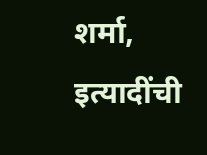शर्मा, इत्यादींची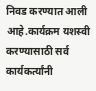निवड करण्यात आली आहे.कार्यक्रम यशस्वी करण्यासाठी सर्व कार्यकर्त्यांनी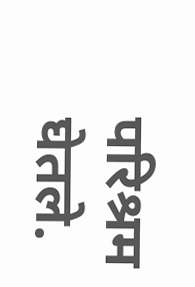परिश्रम घेतले.